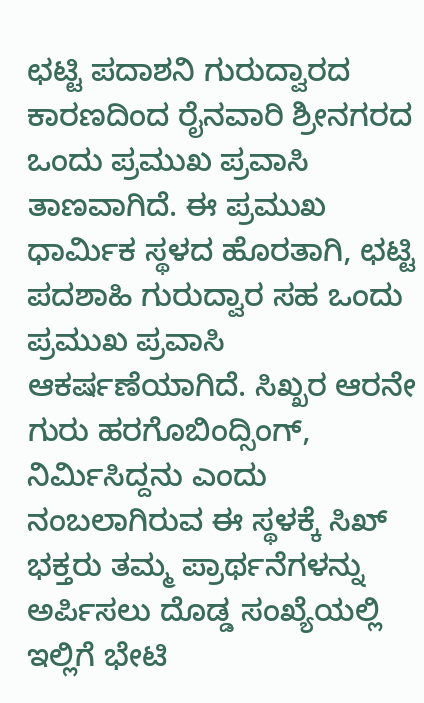ಛಟ್ಟಿ ಪದಾಶನಿ ಗುರುದ್ವಾರದ ಕಾರಣದಿಂದ ರೈನವಾರಿ ಶ್ರೀನಗರದ ಒಂದು ಪ್ರಮುಖ ಪ್ರವಾಸಿ ತಾಣವಾಗಿದೆ. ಈ ಪ್ರಮುಖ ಧಾರ್ಮಿಕ ಸ್ಥಳದ ಹೊರತಾಗಿ, ಛಟ್ಟಿ ಪದಶಾಹಿ ಗುರುದ್ವಾರ ಸಹ ಒಂದು ಪ್ರಮುಖ ಪ್ರವಾಸಿ ಆಕರ್ಷಣೆಯಾಗಿದೆ. ಸಿಖ್ಖರ ಆರನೇ ಗುರು ಹರಗೊಬಿಂದ್ಸಿಂಗ್, ನಿರ್ಮಿಸಿದ್ದನು ಎಂದು ನಂಬಲಾಗಿರುವ ಈ ಸ್ಥಳಕ್ಕೆ ಸಿಖ್ ಭಕ್ತರು ತಮ್ಮ ಪ್ರಾರ್ಥನೆಗಳನ್ನು ಅರ್ಪಿಸಲು ದೊಡ್ಡ ಸಂಖ್ಯೆಯಲ್ಲಿ ಇಲ್ಲಿಗೆ ಭೇಟಿ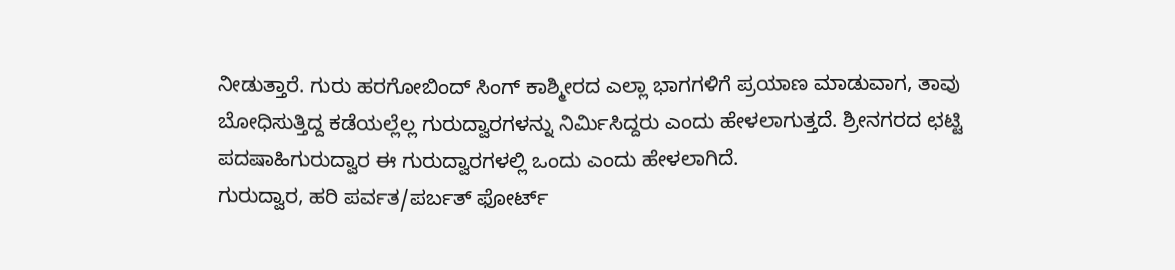ನೀಡುತ್ತಾರೆ. ಗುರು ಹರಗೋಬಿಂದ್ ಸಿಂಗ್ ಕಾಶ್ಮೀರದ ಎಲ್ಲಾ ಭಾಗಗಳಿಗೆ ಪ್ರಯಾಣ ಮಾಡುವಾಗ, ತಾವು ಬೋಧಿಸುತ್ತಿದ್ದ ಕಡೆಯಲ್ಲೆಲ್ಲ ಗುರುದ್ವಾರಗಳನ್ನು ನಿರ್ಮಿಸಿದ್ದರು ಎಂದು ಹೇಳಲಾಗುತ್ತದೆ. ಶ್ರೀನಗರದ ಛಟ್ಟಿ ಪದಷಾಹಿಗುರುದ್ವಾರ ಈ ಗುರುದ್ವಾರಗಳಲ್ಲಿ ಒಂದು ಎಂದು ಹೇಳಲಾಗಿದೆ.
ಗುರುದ್ವಾರ, ಹರಿ ಪರ್ವತ/ಪರ್ಬತ್ ಫೋರ್ಟ್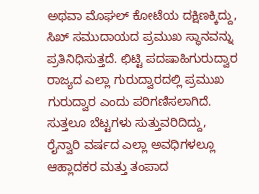ಅಥವಾ ಮೊಘಲ್ ಕೋಟೆಯ ದಕ್ಷಿಣಕ್ಕಿದ್ದು, ಸಿಖ್ ಸಮುದಾಯದ ಪ್ರಮುಖ ಸ್ಥಾನವನ್ನು ಪ್ರತಿನಿಧಿಸುತ್ತದೆ. ಛಿಟ್ಟಿ ಪದಷಾಹಿಗುರುದ್ವಾರ ರಾಜ್ಯದ ಎಲ್ಲಾ ಗುರುದ್ವಾರದಲ್ಲಿ ಪ್ರಮುಖ ಗುರುದ್ವಾರ ಎಂದು ಪರಿಗಣಿಸಲಾಗಿದೆ. ಸುತ್ತಲೂ ಬೆಟ್ಟಗಳು ಸುತ್ತುವರಿದಿದ್ದು, ರೈನ್ವಾರಿ ವರ್ಷದ ಎಲ್ಲಾ ಅವಧಿಗಳಲ್ಲೂ ಆಹ್ಲಾದಕರ ಮತ್ತು ತಂಪಾದ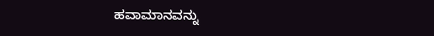ಹವಾಮಾನವನ್ನು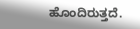ಹೊಂದಿರುತ್ತದೆ.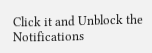Click it and Unblock the Notifications